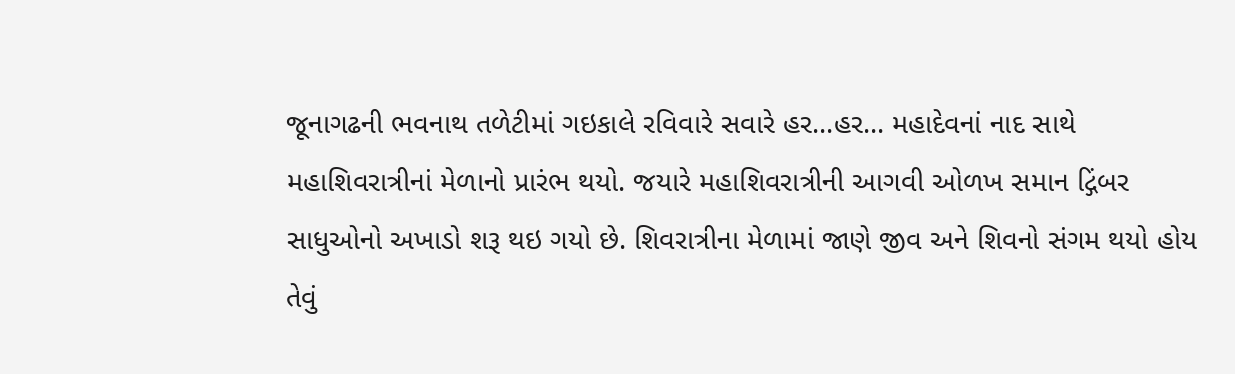જૂનાગઢની ભવનાથ તળેટીમાં ગઇકાલે રવિવારે સવારે હર...હર... મહાદેવનાં નાદ સાથે મહાશિવરાત્રીનાં મેળાનો પ્રારંભ થયો. જયારે મહાશિવરાત્રીની આગવી ઓળખ સમાન દ્ગિંબર સાધુઓનો અખાડો શરૂ થઇ ગયો છે. શિવરાત્રીના મેળામાં જાણે જીવ અને શિવનો સંગમ થયો હોય તેવું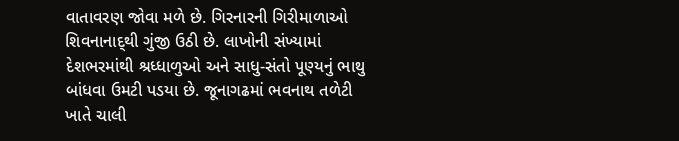વાતાવરણ જોવા મળે છે. ગિરનારની ગિરીમાળાઓ શિવનાનાદ્થી ગુંજી ઉઠી છે. લાખોની સંખ્યામાં દેશભરમાંથી શ્રધ્ધાળુઓ અને સાધુ-સંતો પૂણ્યનું ભાથુ બાંધવા ઉમટી પડયા છે. જૂનાગઢમાં ભવનાથ તળેટી ખાતે ચાલી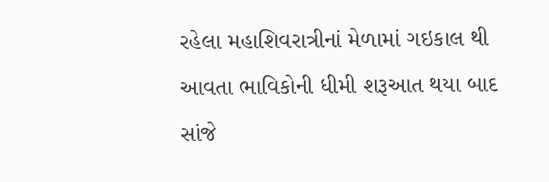રહેલા મહાશિવરાત્રીનાં મેળામાં ગઇકાલ થી આવતા ભાવિકોની ધીમી શરૂઆત થયા બાદ સાંજે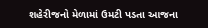શહેરીજનો મેળામાં ઉમટી પડતા આજના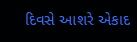દિવસે આશરે એકાદ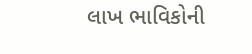લાખ ભાવિકોની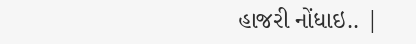હાજરી નોંધાઇ.. |